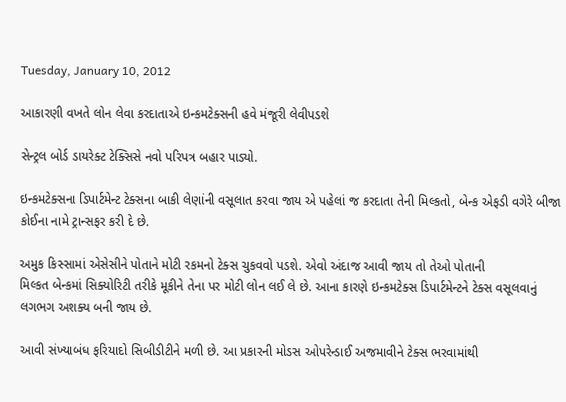Tuesday, January 10, 2012

આકારણી વખતે લોન લેવા કરદાતાએ ઇન્કમટેક્સની હવે મંજૂરી લેવીપડશે

સેન્ટ્રલ બોર્ડ ડાયરેક્ટ ટેક્સિસે નવો પરિપત્ર બહાર પાડ્યો.

ઇન્કમટેક્સના ડિપાર્ટમેન્ટ ટેક્સના બાકી લેણાંની વસૂલાત કરવા જાય એ પહેલાં જ કરદાતા તેની મિલ્કતો, બેન્ક એફડી વગેરે બીજા કોઈના નામે ટ્રાન્સફર કરી દે છે.

અમુક કિસ્સામાં એસેસીને પોતાને મોટી રકમનો ટેક્સ ચુકવવો પડશે. એવો અંદાજ આવી જાય તો તેઓ પોતાની
મિલ્કત બેન્કમાં સિક્યોરિટી તરીકે મૂકીને તેના પર મોટી લોન લઈ લે છે. આના કારણે ઇન્કમટેક્સ ડિપાર્ટમેન્ટને ટેક્સ વસૂલવાનું લગભગ અશક્ય બની જાય છે.

આવી સંખ્યાબંધ ફરિયાદો સિબીડીટીને મળી છે. આ પ્રકારની મોડસ ઓપરેન્ડાઈ અજમાવીને ટેક્સ ભરવામાંથી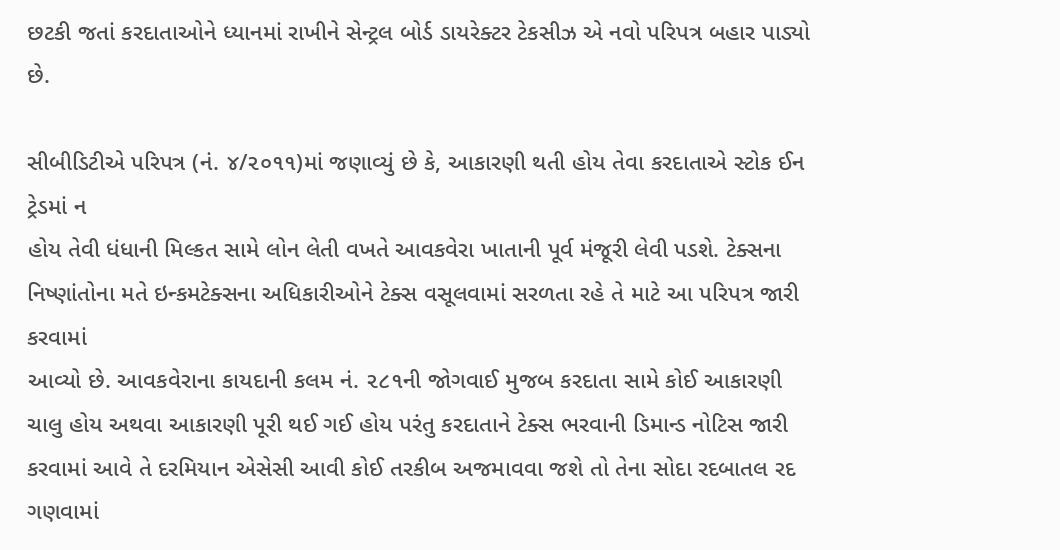છટકી જતાં કરદાતાઓને ધ્યાનમાં રાખીને સેન્ટ્રલ બોર્ડ ડાયરેક્ટર ટેકસીઝ એ નવો પરિપત્ર બહાર પાડ્યો છે.

સીબીડિટીએ પરિપત્ર (નં. ૪/૨૦૧૧)માં જણાવ્યું છે કે, આકારણી થતી હોય તેવા કરદાતાએ સ્ટોક ઈન ટ્રેડમાં ન
હોય તેવી ધંધાની મિલ્કત સામે લોન લેતી વખતે આવકવેરા ખાતાની પૂર્વ મંજૂરી લેવી પડશે. ટેક્સના નિષ્ણાંતોના મતે ઇન્કમટેક્સના અધિકારીઓને ટેક્સ વસૂલવામાં સરળતા રહે તે માટે આ પરિપત્ર જારી કરવામાં
આવ્યો છે. આવકવેરાના કાયદાની કલમ નં. ૨૮૧ની જોગવાઈ મુજબ કરદાતા સામે કોઈ આકારણી ચાલુ હોય અથવા આકારણી પૂરી થઈ ગઈ હોય પરંતુ કરદાતાને ટેક્સ ભરવાની ડિમાન્ડ નોટિસ જારી કરવામાં આવે તે દરમિયાન એસેસી આવી કોઈ તરકીબ અજમાવવા જશે તો તેના સોદા રદબાતલ રદ ગણવામાં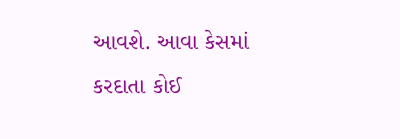આવશે. આવા કેસમાં કરદાતા કોઈ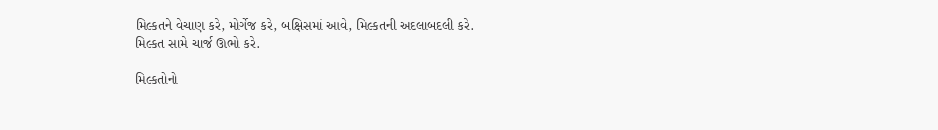મિલ્કતને વેચાણ કરે, મોર્ગેજ કરે, બક્ષિસમાં આવે, મિલ્કતની અદલાબદલી કરે.
મિલ્કત સામે ચાર્જ ઊભો કરે.

મિલ્કતોનો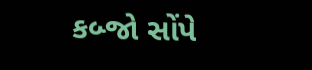કબ્જો સોંપે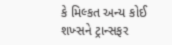કે મિલ્કત અન્ય કોઈ શખ્સને ટ્રાન્સફર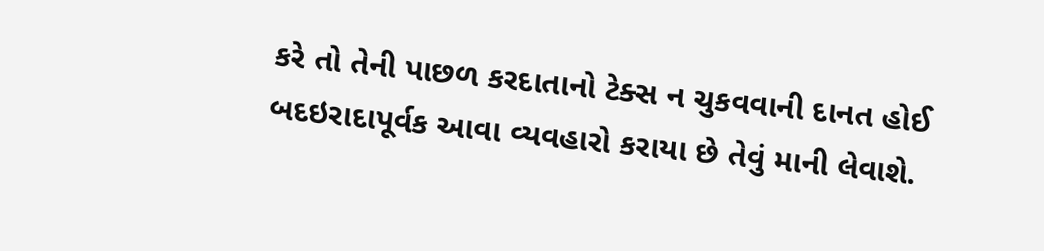કરે તો તેની પાછળ કરદાતાનો ટેક્સ ન ચુકવવાની દાનત હોઈ બદઇરાદાપૂર્વક આવા વ્યવહારો કરાયા છે તેવું માની લેવાશે.